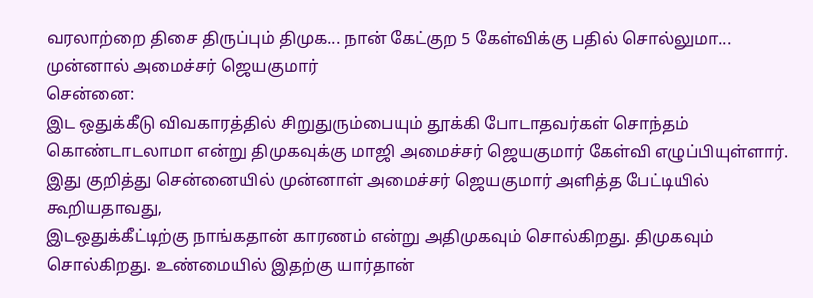வரலாற்றை திசை திருப்பும் திமுக... நான் கேட்குற 5 கேள்விக்கு பதில் சொல்லுமா... முன்னால் அமைச்சர் ஜெயகுமார்
சென்னை:
இட ஒதுக்கீடு விவகாரத்தில் சிறுதுரும்பையும் தூக்கி போடாதவர்கள் சொந்தம் கொண்டாடலாமா என்று திமுகவுக்கு மாஜி அமைச்சர் ஜெயகுமார் கேள்வி எழுப்பியுள்ளார்.
இது குறித்து சென்னையில் முன்னாள் அமைச்சர் ஜெயகுமார் அளித்த பேட்டியில் கூறியதாவது,
இடஒதுக்கீட்டிற்கு நாங்கதான் காரணம் என்று அதிமுகவும் சொல்கிறது. திமுகவும் சொல்கிறது. உண்மையில் இதற்கு யார்தான்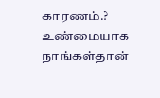காரணம்.?
உண்மையாக நாங்கள்தான்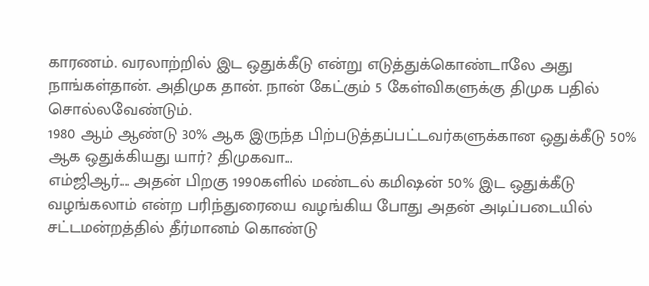காரணம். வரலாற்றில் இட ஒதுக்கீடு என்று எடுத்துக்கொண்டாலே அது நாங்கள்தான். அதிமுக தான். நான் கேட்கும் 5 கேள்விகளுக்கு திமுக பதில் சொல்லவேண்டும்.
1980 ஆம் ஆண்டு 30% ஆக இருந்த பிற்படுத்தப்பட்டவர்களுக்கான ஒதுக்கீடு 50% ஆக ஒதுக்கியது யார்? திமுகவா...
எம்ஜிஆர்.... அதன் பிறகு 1990களில் மண்டல் கமிஷன் 50% இட ஒதுக்கீடு வழங்கலாம் என்ற பரிந்துரையை வழங்கிய போது அதன் அடிப்படையில் சட்டமன்றத்தில் தீர்மானம் கொண்டு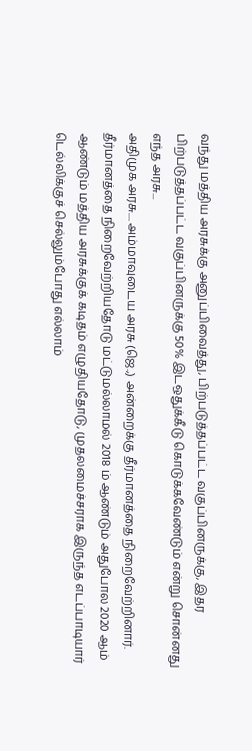வந்து மத்திய அரசுக்கு அனுப்பிவைத்து, பிற்படுத்தப்பட்ட வகுப்பினருக்கு, இதர பிற்படுத்தப்பட்ட வகுப்பினருக்கு 50% இடஒதுக்கீடு கொடுக்கவேண்டும் என்று சொன்னது எந்த அரசு...
அதிமுக அரசு.... அம்மாவுடைய அரசு (ஜெ.,) அன்றைக்கு தீர்மானத்தை நிறைவேற்றினார். தீர்மானத்தை நிறைவேற்றியதோடு மட்டுமல்லாமல் 2018 ம் ஆண்டும் அதுபோல 2020 ஆம் ஆண்டும் மத்திய அரசுக்குக் கடிதம் எழுதியதோடு, முதலமைச்சராக இருந்த எடப்பாடியார் டெல்லிக்குச் செல்லும்போது எல்லாம்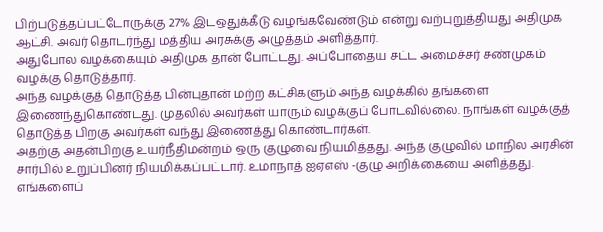பிற்படுத்தப்பட்டோருக்கு 27% இடஒதுக்கீடு வழங்கவேண்டும் என்று வற்புறுத்தியது அதிமுக ஆட்சி. அவர் தொடர்ந்து மத்திய அரசுக்கு அழுத்தம் அளித்தார்.
அதுபோல வழக்கையும் அதிமுக தான் போட்டது. அப்போதைய சட்ட அமைச்சர் சண்முகம் வழக்கு தொடுத்தார்.
அந்த வழக்குத் தொடுத்த பின்புதான் மற்ற கட்சிகளும் அந்த வழக்கில் தங்களை இணைந்துகொண்டது. முதலில் அவர்கள் யாரும் வழக்குப் போடவில்லை. நாங்கள் வழக்குத் தொடுத்த பிறகு அவர்கள் வந்து இணைத்து கொண்டார்கள்.
அதற்கு அதன்பிறகு உயர்நீதிமன்றம் ஒரு குழுவை நியமித்தது. அந்த குழுவில் மாநில அரசின் சார்பில் உறுப்பினர் நியமிக்கப்பட்டார். உமாநாத் ஐஏஎஸ் -குழு அறிக்கையை அளித்தது.
எங்களைப்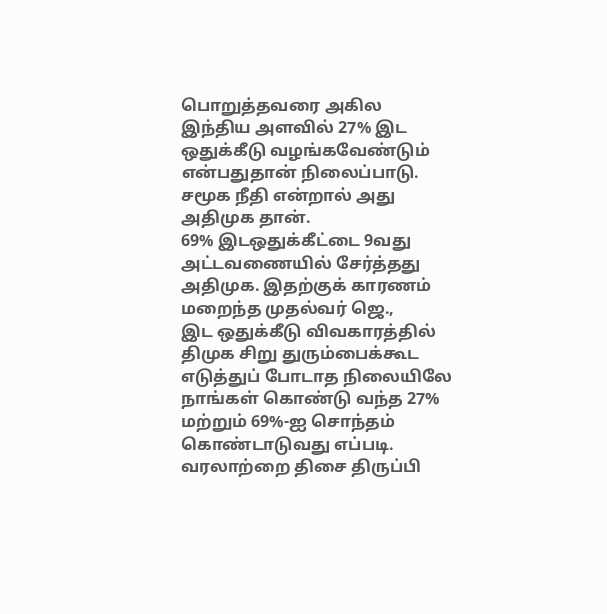பொறுத்தவரை அகில இந்திய அளவில் 27% இட ஒதுக்கீடு வழங்கவேண்டும் என்பதுதான் நிலைப்பாடு. சமூக நீதி என்றால் அது அதிமுக தான்.
69% இடஒதுக்கீட்டை 9வது அட்டவணையில் சேர்த்தது அதிமுக. இதற்குக் காரணம் மறைந்த முதல்வர் ஜெ.,
இட ஒதுக்கீடு விவகாரத்தில் திமுக சிறு துரும்பைக்கூட எடுத்துப் போடாத நிலையிலே நாங்கள் கொண்டு வந்த 27% மற்றும் 69%-ஐ சொந்தம் கொண்டாடுவது எப்படி.
வரலாற்றை திசை திருப்பி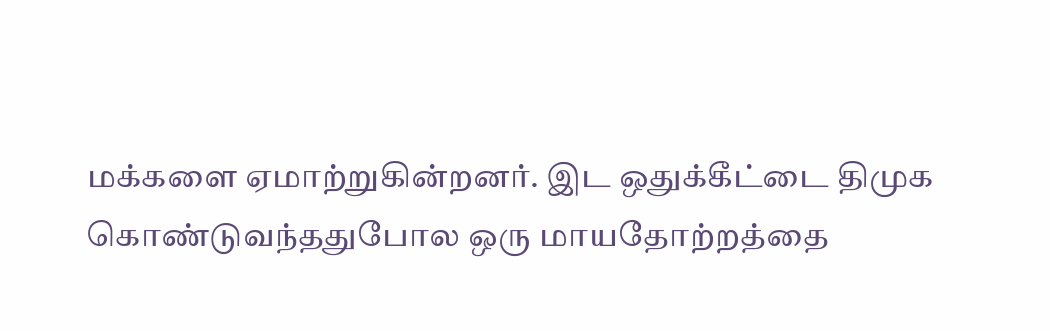மக்களை ஏமாற்றுகின்றனர். இட ஒதுக்கீட்டை திமுக கொண்டுவந்ததுபோல ஒரு மாயதோற்றத்தை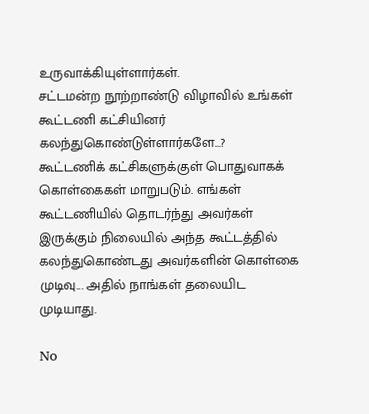உருவாக்கியுள்ளார்கள்.
சட்டமன்ற நூற்றாண்டு விழாவில் உங்கள் கூட்டணி கட்சியினர் கலந்துகொண்டுள்ளார்களே...?
கூட்டணிக் கட்சிகளுக்குள் பொதுவாகக் கொள்கைகள் மாறுபடும். எங்கள் கூட்டணியில் தொடர்ந்து அவர்கள் இருக்கும் நிலையில் அந்த கூட்டத்தில் கலந்துகொண்டது அவர்களின் கொள்கை முடிவு... அதில் நாங்கள் தலையிட முடியாது.

No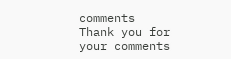comments
Thank you for your comments